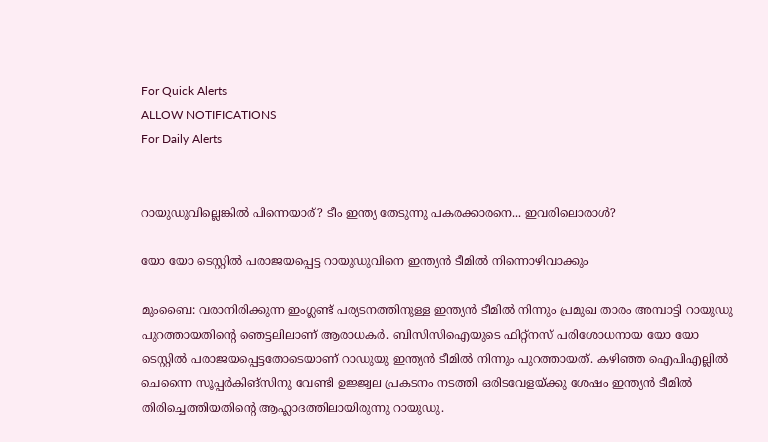For Quick Alerts
ALLOW NOTIFICATIONS
For Daily Alerts


റായുഡുവില്ലെങ്കില്‍ പിന്നെയാര്? ടീം ഇന്ത്യ തേടുന്നു പകരക്കാരനെ... ഇവരിലൊരാള്‍?

യോ യോ ടെസ്റ്റില്‍ പരാജയപ്പെട്ട റായുഡുവിനെ ഇന്ത്യന്‍ ടീമില്‍ നിന്നൊഴിവാക്കും

മുംബൈ: വരാനിരിക്കുന്ന ഇംഗ്ലണ്ട് പര്യടനത്തിനുള്ള ഇന്ത്യന്‍ ടീമില്‍ നിന്നും പ്രമുഖ താരം അമ്പാട്ടി റായുഡു പുറത്തായതിന്റെ ഞെട്ടലിലാണ് ആരാധകര്‍. ബിസിസിഐയുടെ ഫിറ്റ്‌നസ് പരിശോധനായ യോ യോ ടെസ്റ്റില്‍ പരാജയപ്പെട്ടതോടെയാണ് റാഡുയു ഇന്ത്യന്‍ ടീമില്‍ നിന്നും പുറത്തായത്. കഴിഞ്ഞ ഐപിഎല്ലില്‍ ചെന്നൈ സൂപ്പര്‍കിങ്‌സിനു വേണ്ടി ഉജ്ജ്വല പ്രകടനം നടത്തി ഒരിടവേളയ്ക്കു ശേഷം ഇന്ത്യന്‍ ടീമില്‍ തിരിച്ചെത്തിയതിന്റെ ആഹ്ലാദത്തിലായിരുന്നു റായുഡു.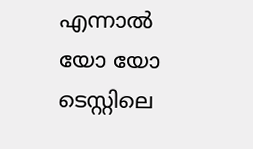എന്നാല്‍ യോ യോ ടെസ്റ്റിലെ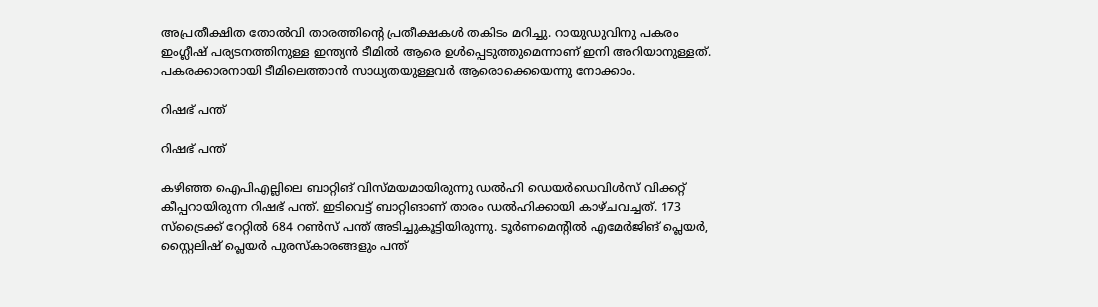അപ്രതീക്ഷിത തോല്‍വി താരത്തിന്റെ പ്രതീക്ഷകള്‍ തകിടം മറിച്ചു. റായുഡുവിനു പകരം ഇംഗ്ലീഷ് പര്യടനത്തിനുള്ള ഇന്ത്യന്‍ ടീമില്‍ ആരെ ഉള്‍പ്പെടുത്തുമെന്നാണ് ഇനി അറിയാനുള്ളത്. പകരക്കാരനായി ടീമിലെത്താന്‍ സാധ്യതയുള്ളവര്‍ ആരൊക്കെയെന്നു നോക്കാം.

റിഷഭ് പന്ത്

റിഷഭ് പന്ത്

കഴിഞ്ഞ ഐപിഎല്ലിലെ ബാറ്റിങ് വിസ്മയമായിരുന്നു ഡല്‍ഹി ഡെയര്‍ഡെവിള്‍സ് വിക്കറ്റ് കീപ്പറായിരുന്ന റിഷഭ് പന്ത്. ഇടിവെട്ട് ബാറ്റിങാണ് താരം ഡല്‍ഹിക്കായി കാഴ്ചവച്ചത്. 173 സ്‌ട്രൈക്ക് റേറ്റില്‍ 684 റണ്‍സ് പന്ത് അടിച്ചുകൂട്ടിയിരുന്നു. ടൂര്‍ണമെന്റില്‍ എമേര്‍ജിങ് പ്ലെയര്‍, സ്റ്റൈലിഷ് പ്ലെയര്‍ പുരസ്‌കാരങ്ങളും പന്ത്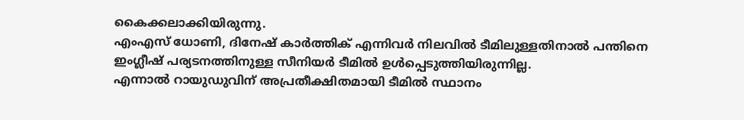കൈക്കലാക്കിയിരുന്നു.
എംഎസ് ധോണി, ദിനേഷ് കാര്‍ത്തിക് എന്നിവര്‍ നിലവില്‍ ടീമിലുള്ളതിനാല്‍ പന്തിനെ ഇംഗ്ലീഷ് പര്യടനത്തിനുള്ള സീനിയര്‍ ടീമില്‍ ഉള്‍പ്പെടുത്തിയിരുന്നില്ല.
എന്നാല്‍ റായുഡുവിന് അപ്രതീക്ഷിതമായി ടീമില്‍ സ്ഥാനം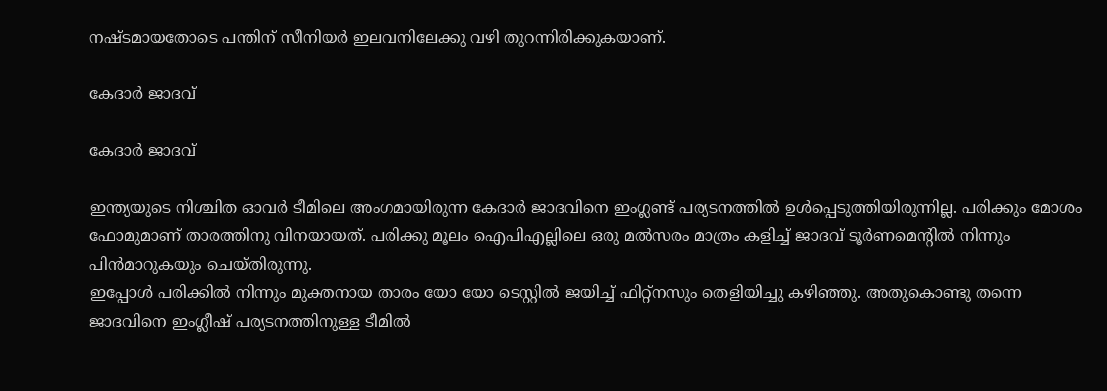നഷ്ടമായതോടെ പന്തിന് സീനിയര്‍ ഇലവനിലേക്കു വഴി തുറന്നിരിക്കുകയാണ്.

കേദാര്‍ ജാദവ്

കേദാര്‍ ജാദവ്

ഇന്ത്യയുടെ നിശ്ചിത ഓവര്‍ ടീമിലെ അംഗമായിരുന്ന കേദാര്‍ ജാദവിനെ ഇംഗ്ലണ്ട് പര്യടനത്തില്‍ ഉള്‍പ്പെടുത്തിയിരുന്നില്ല. പരിക്കും മോശം ഫോമുമാണ് താരത്തിനു വിനയായത്. പരിക്കു മൂലം ഐപിഎല്ലിലെ ഒരു മല്‍സരം മാത്രം കളിച്ച് ജാദവ് ടൂര്‍ണമെന്റില്‍ നിന്നും പിന്‍മാറുകയും ചെയ്തിരുന്നു.
ഇപ്പോള്‍ പരിക്കില്‍ നിന്നും മുക്തനായ താരം യോ യോ ടെസ്റ്റില്‍ ജയിച്ച് ഫിറ്റ്‌നസും തെളിയിച്ചു കഴിഞ്ഞു. അതുകൊണ്ടു തന്നെ ജാദവിനെ ഇംഗ്ലീഷ് പര്യടനത്തിനുള്ള ടീമില്‍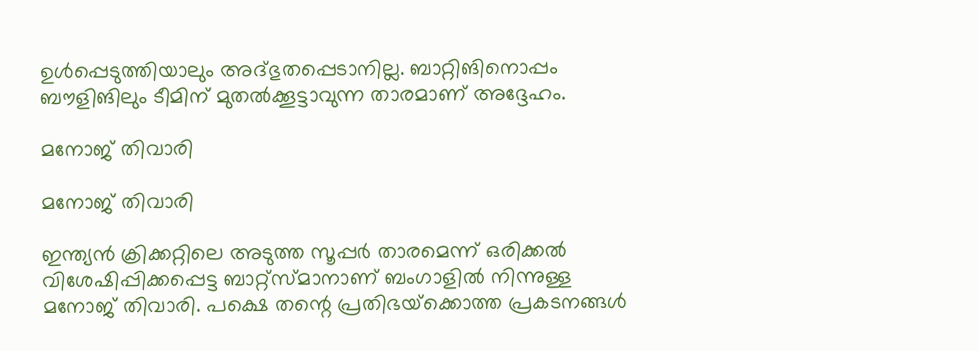ഉള്‍പ്പെടുത്തിയാലും അദ്ഭുതപ്പെടാനില്ല. ബാറ്റിങിനൊപ്പം ബൗളിങിലും ടീമിന് മുതല്‍ക്കൂട്ടാവുന്ന താരമാണ് അദ്ദേഹം.

മനോജ് തിവാരി

മനോജ് തിവാരി

ഇന്ത്യന്‍ ക്രിക്കറ്റിലെ അടുത്ത സൂപ്പര്‍ താരമെന്ന് ഒരിക്കല്‍ വിശേഷിപ്പിക്കപ്പെട്ട ബാറ്റ്സ്മാനാണ് ബംഗാളില്‍ നിന്നുള്ള മനോജ് തിവാരി. പക്ഷെ തന്റെ പ്രതിഭയ്‌ക്കൊത്ത പ്രകടനങ്ങള്‍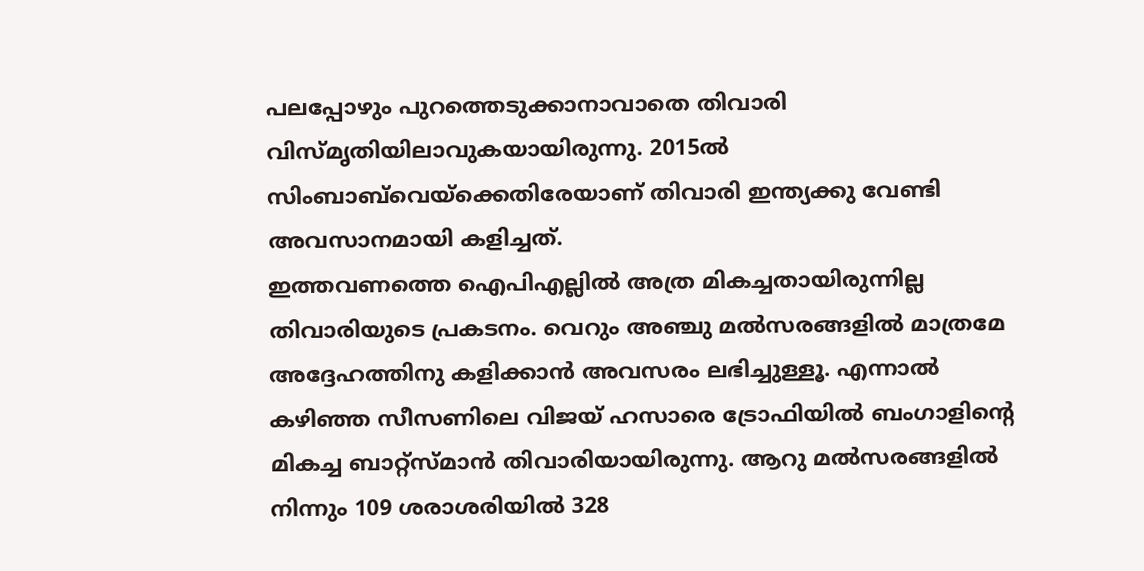പലപ്പോഴും പുറത്തെടുക്കാനാവാതെ തിവാരി വിസ്മൃതിയിലാവുകയായിരുന്നു. 2015ല്‍ സിംബാബ്‌വെയ്‌ക്കെതിരേയാണ് തിവാരി ഇന്ത്യക്കു വേണ്ടി അവസാനമായി കളിച്ചത്.
ഇത്തവണത്തെ ഐപിഎല്ലില്‍ അത്ര മികച്ചതായിരുന്നില്ല തിവാരിയുടെ പ്രകടനം. വെറും അഞ്ചു മല്‍സരങ്ങളില്‍ മാത്രമേ അദ്ദേഹത്തിനു കളിക്കാന്‍ അവസരം ലഭിച്ചുള്ളൂ. എന്നാല്‍ കഴിഞ്ഞ സീസണിലെ വിജയ് ഹസാരെ ട്രോഫിയില്‍ ബംഗാളിന്റെ മികച്ച ബാറ്റ്‌സ്മാന്‍ തിവാരിയായിരുന്നു. ആറു മല്‍സരങ്ങളില്‍ നിന്നും 109 ശരാശരിയില്‍ 328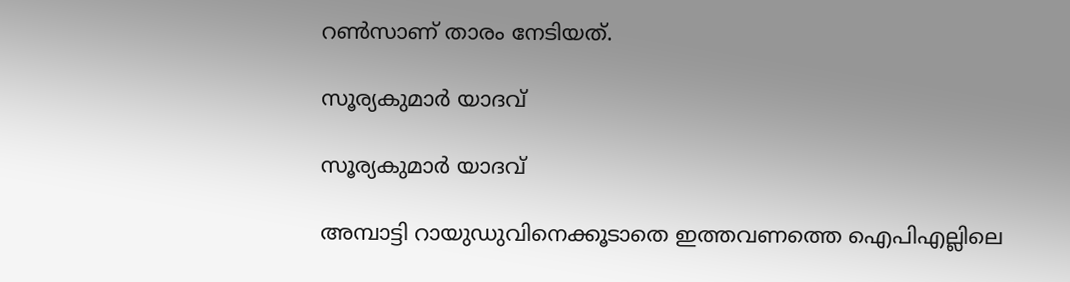റണ്‍സാണ് താരം നേടിയത്.

സൂര്യകുമാര്‍ യാദവ്

സൂര്യകുമാര്‍ യാദവ്

അമ്പാട്ടി റായുഡുവിനെക്കൂടാതെ ഇത്തവണത്തെ ഐപിഎല്ലിലെ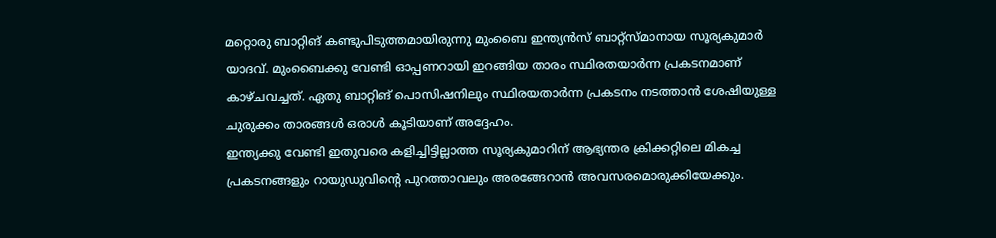മറ്റൊരു ബാറ്റിങ് കണ്ടുപിടുത്തമായിരുന്നു മുംബൈ ഇന്ത്യന്‍സ് ബാറ്റ്‌സ്മാനായ സൂര്യകുമാര്‍ യാദവ്. മുംബൈക്കു വേണ്ടി ഓപ്പണറായി ഇറങ്ങിയ താരം സ്ഥിരതയാര്‍ന്ന പ്രകടനമാണ് കാഴ്ചവച്ചത്. ഏതു ബാറ്റിങ് പൊസിഷനിലും സ്ഥിരയതാര്‍ന്ന പ്രകടനം നടത്താന്‍ ശേഷിയുള്ള ചുരുക്കം താരങ്ങള്‍ ഒരാള്‍ കൂടിയാണ് അദ്ദേഹം.
ഇന്ത്യക്കു വേണ്ടി ഇതുവരെ കളിച്ചിട്ടില്ലാത്ത സൂര്യകുമാറിന് ആഭ്യന്തര ക്രിക്കറ്റിലെ മികച്ച പ്രകടനങ്ങളും റായുഡുവിന്റെ പുറത്താവലും അരങ്ങേറാന്‍ അവസരമൊരുക്കിയേക്കും.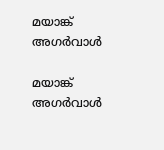മയാങ്ക് അഗര്‍വാള്‍

മയാങ്ക് അഗര്‍വാള്‍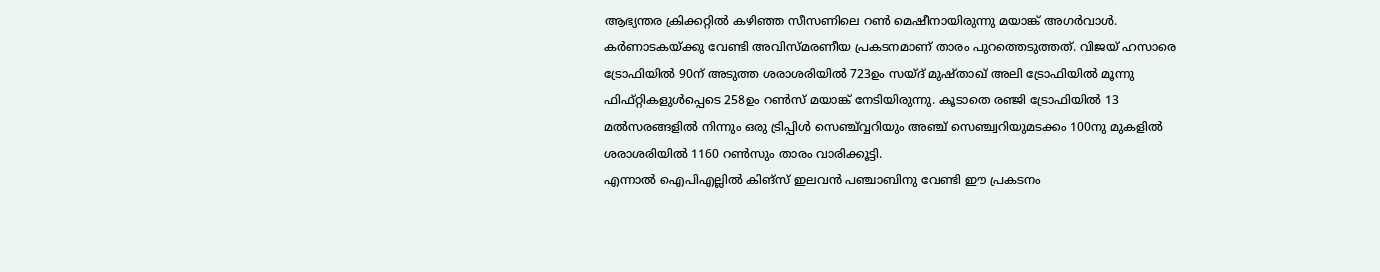ആഭ്യന്തര ക്രിക്കറ്റില്‍ കഴിഞ്ഞ സീസണിലെ റണ്‍ മെഷീനായിരുന്നു മയാങ്ക് അഗര്‍വാള്‍. കര്‍ണാടകയ്ക്കു വേണ്ടി അവിസ്മരണീയ പ്രകടനമാണ് താരം പുറത്തെടുത്തത്. വിജയ് ഹസാരെ ട്രോഫിയില്‍ 90ന് അടുത്ത ശരാശരിയില്‍ 723ഉം സയ്ദ് മുഷ്താഖ് അലി ട്രോഫിയില്‍ മൂന്നു ഫിഫ്റ്റികളുള്‍പ്പെടെ 258ഉം റണ്‍സ് മയാങ്ക് നേടിയിരുന്നു. കൂടാതെ രഞ്ജി ട്രോഫിയില്‍ 13 മല്‍സരങ്ങളില്‍ നിന്നും ഒരു ട്രിപ്പിള്‍ സെഞ്ച്വ്വറിയും അഞ്ച് സെഞ്ച്വറിയുമടക്കം 100നു മുകളില്‍ ശരാശരിയില്‍ 1160 റണ്‍സും താരം വാരിക്കൂട്ടി.
എന്നാല്‍ ഐപിഎല്ലില്‍ കിങ്‌സ് ഇലവന്‍ പഞ്ചാബിനു വേണ്ടി ഈ പ്രകടനം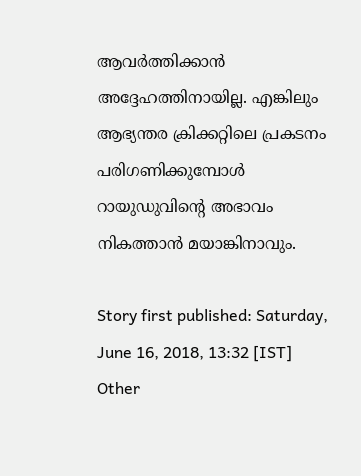ആവര്‍ത്തിക്കാന്‍ അദ്ദേഹത്തിനായില്ല. എങ്കിലും ആഭ്യന്തര ക്രിക്കറ്റിലെ പ്രകടനം പരിഗണിക്കുമ്പോള്‍ റായുഡുവിന്റെ അഭാവം നികത്താന്‍ മയാങ്കിനാവും.

Story first published: Saturday, June 16, 2018, 13:32 [IST]
Other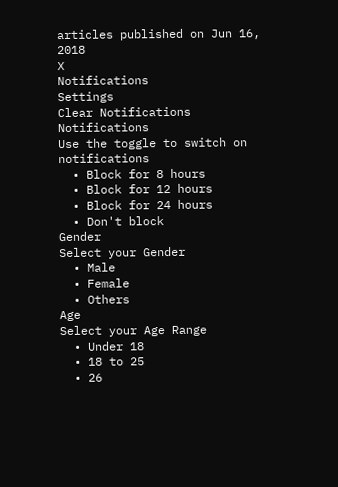articles published on Jun 16, 2018
X
Notifications
Settings
Clear Notifications
Notifications
Use the toggle to switch on notifications
  • Block for 8 hours
  • Block for 12 hours
  • Block for 24 hours
  • Don't block
Gender
Select your Gender
  • Male
  • Female
  • Others
Age
Select your Age Range
  • Under 18
  • 18 to 25
  • 26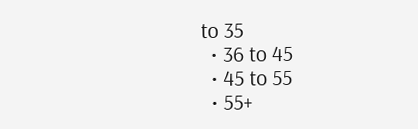to 35
  • 36 to 45
  • 45 to 55
  • 55+